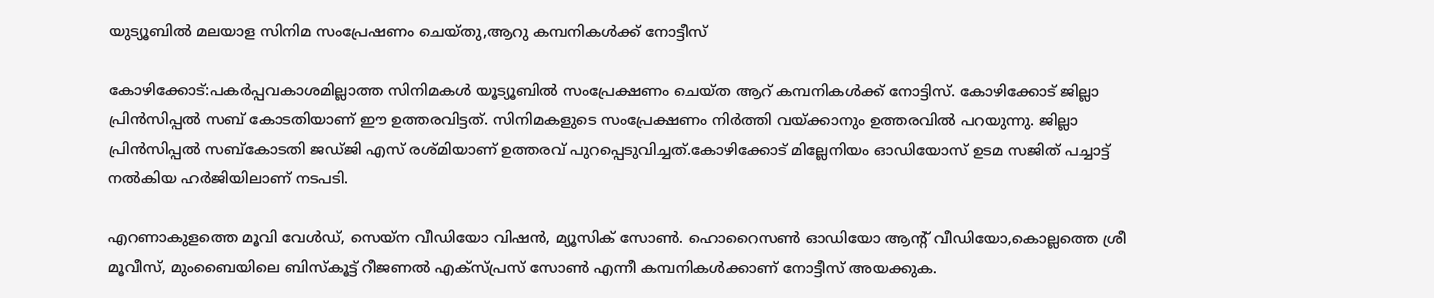യുട്യൂബില്‍ മലയാള സിനിമ സംപ്രേഷണം ചെയ്തു,ആറു കമ്പനികള്‍ക്ക് നോട്ടീസ്

കോഴിക്കോട്:പകര്‍പ്പവകാശമില്ലാത്ത സിനിമകള്‍ യൂട്യൂബില്‍ സംപ്രേക്ഷണം ചെയ്ത ആറ് കമ്പനികള്‍ക്ക് നോട്ടിസ്. കോഴിക്കോട് ജില്ലാ പ്രിന്‍സിപ്പല്‍ സബ് കോടതിയാണ് ഈ ഉത്തരവിട്ടത്. സിനിമകളുടെ സംപ്രേക്ഷണം നിര്‍ത്തി വയ്ക്കാനും ഉത്തരവില്‍ പറയുന്നു. ജില്ലാ പ്രിന്‍സിപ്പല്‍ സബ്കോടതി ജഡ്ജി എസ് രശ്മിയാണ് ഉത്തരവ് പുറപ്പെടുവിച്ചത്.കോഴിക്കോട് മില്ലേനിയം ഓഡിയോസ് ഉടമ സജിത് പച്ചാട്ട് നല്‍കിയ ഹര്‍ജിയിലാണ് നടപടി.

എറണാകുളത്തെ മൂവി വേള്‍ഡ്, സെയ്ന വീഡിയോ വിഷന്‍, മ്യൂസിക് സോണ്‍. ഹൊറൈസണ്‍ ഓഡിയോ ആന്റ് വീഡിയോ,കൊല്ലത്തെ ശ്രീ മൂവീസ്, മുംബൈയിലെ ബിസ്‌കൂട്ട് റീജണല്‍ എക്സ്പ്രസ് സോണ്‍ എന്നീ കമ്പനികള്‍ക്കാണ് നോട്ടീസ് അയക്കുക.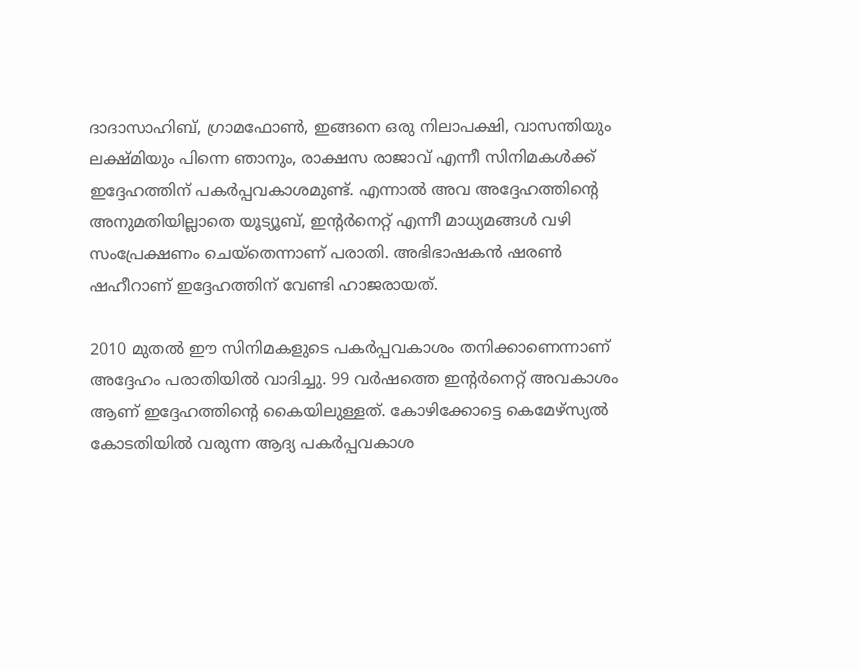ദാദാസാഹിബ്, ഗ്രാമഫോണ്‍, ഇങ്ങനെ ഒരു നിലാപക്ഷി, വാസന്തിയും ലക്ഷ്മിയും പിന്നെ ഞാനും, രാക്ഷസ രാജാവ് എന്നീ സിനിമകള്‍ക്ക് ഇദ്ദേഹത്തിന് പകര്‍പ്പവകാശമുണ്ട്. എന്നാല്‍ അവ അദ്ദേഹത്തിന്റെ അനുമതിയില്ലാതെ യൂട്യൂബ്, ഇന്റര്‍നെറ്റ് എന്നീ മാധ്യമങ്ങള്‍ വഴി സംപ്രേക്ഷണം ചെയ്തെന്നാണ് പരാതി. അഭിഭാഷകന്‍ ഷരണ്‍ ഷഹീറാണ് ഇദ്ദേഹത്തിന് വേണ്ടി ഹാജരായത്.

2010 മുതല്‍ ഈ സിനിമകളുടെ പകര്‍പ്പവകാശം തനിക്കാണെന്നാണ് അദ്ദേഹം പരാതിയില്‍ വാദിച്ചു. 99 വര്‍ഷത്തെ ഇന്റര്‍നെറ്റ് അവകാശം ആണ് ഇദ്ദേഹത്തിന്റെ കൈയിലുള്ളത്. കോഴിക്കോട്ടെ കെമേഴ്സ്യല്‍ കോടതിയില്‍ വരുന്ന ആദ്യ പകര്‍പ്പവകാശ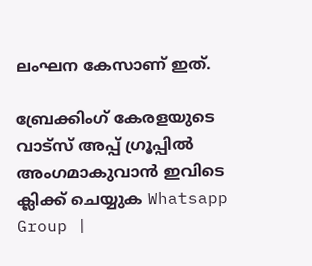ലംഘന കേസാണ് ഇത്.

ബ്രേക്കിംഗ് കേരളയുടെ വാട്സ് അപ്പ് ഗ്രൂപ്പിൽ അംഗമാകുവാൻ ഇവിടെ ക്ലിക്ക് ചെയ്യുക Whatsapp Group |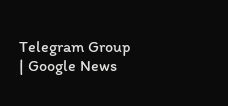Telegram Group | Google News